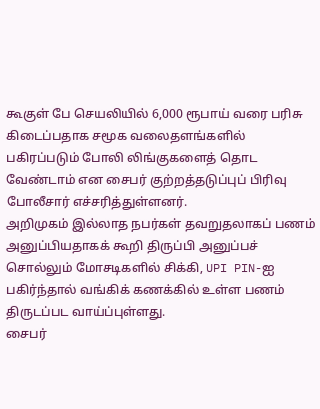கூகுள் பே செயலியில் 6,000 ரூபாய் வரை பரிசு கிடைப்பதாக சமூக வலைதளங்களில் பகிரப்படும் போலி லிங்குகளைத் தொட வேண்டாம் என சைபர் குற்றத்தடுப்புப் பிரிவு போலீசார் எச்சரித்துள்ளனர்.
அறிமுகம் இல்லாத நபர்கள் தவறுதலாகப் பணம் அனுப்பியதாகக் கூறி திருப்பி அனுப்பச் சொல்லும் மோசடிகளில் சிக்கி, UPI PIN-ஐ பகிர்ந்தால் வங்கிக் கணக்கில் உள்ள பணம் திருடப்பட வாய்ப்புள்ளது.
சைபர்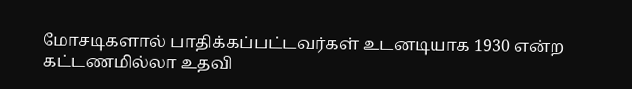மோசடிகளால் பாதிக்கப்பட்டவர்கள் உடனடியாக 1930 என்ற கட்டணமில்லா உதவி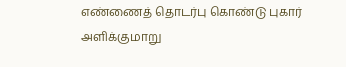எண்ணைத் தொடர்பு கொண்டு புகார் அளிக்குமாறு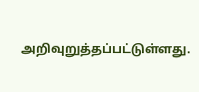அறிவுறுத்தப்பட்டுள்ளது.